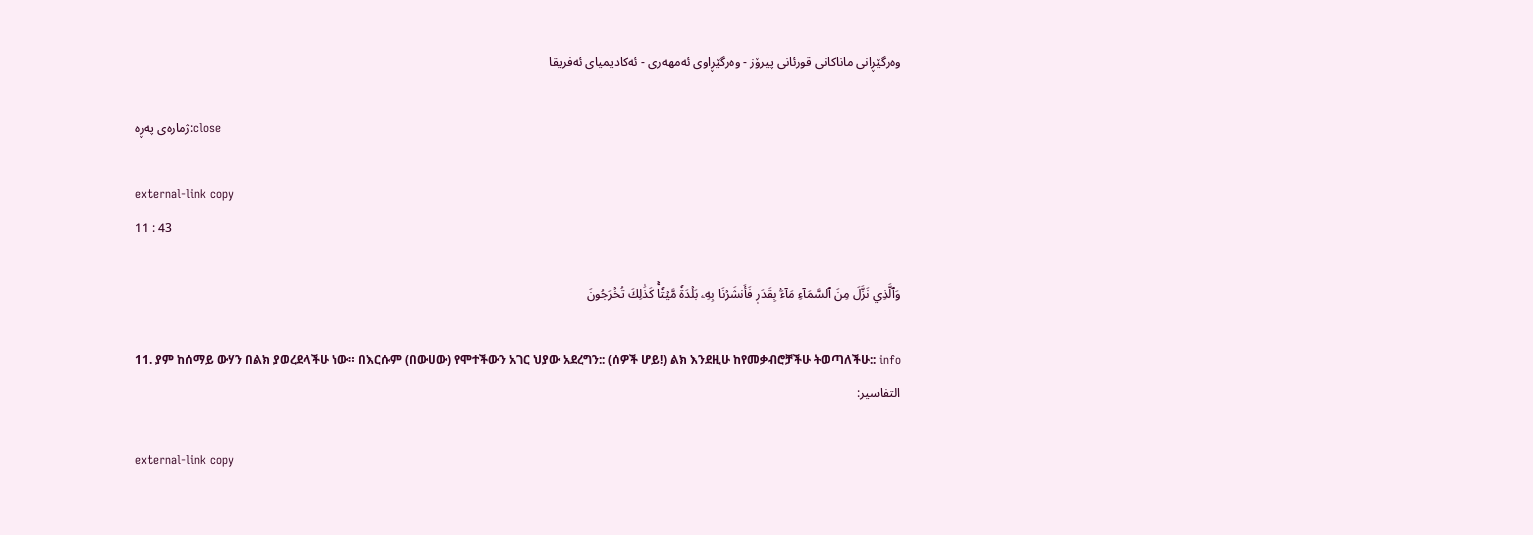وه‌رگێڕانی ماناكانی قورئانی پیرۆز - وەرگێڕاوی ئەمهەری - ئەکادیمیای ئەفریقا

ژمارەی پەڕە:close

external-link copy
11 : 43

وَٱلَّذِي نَزَّلَ مِنَ ٱلسَّمَآءِ مَآءَۢ بِقَدَرٖ فَأَنشَرۡنَا بِهِۦ بَلۡدَةٗ مَّيۡتٗاۚ كَذَٰلِكَ تُخۡرَجُونَ

11. ያም ከሰማይ ውሃን በልክ ያወረደላችሁ ነው። በእርሱም (በውሀው) የሞተችውን አገር ህያው አደረግን:: (ሰዎች ሆይ!) ልክ እንደዚሁ ከየመቃብሮቻችሁ ትወጣለችሁ:: info
التفاسير:

external-link copy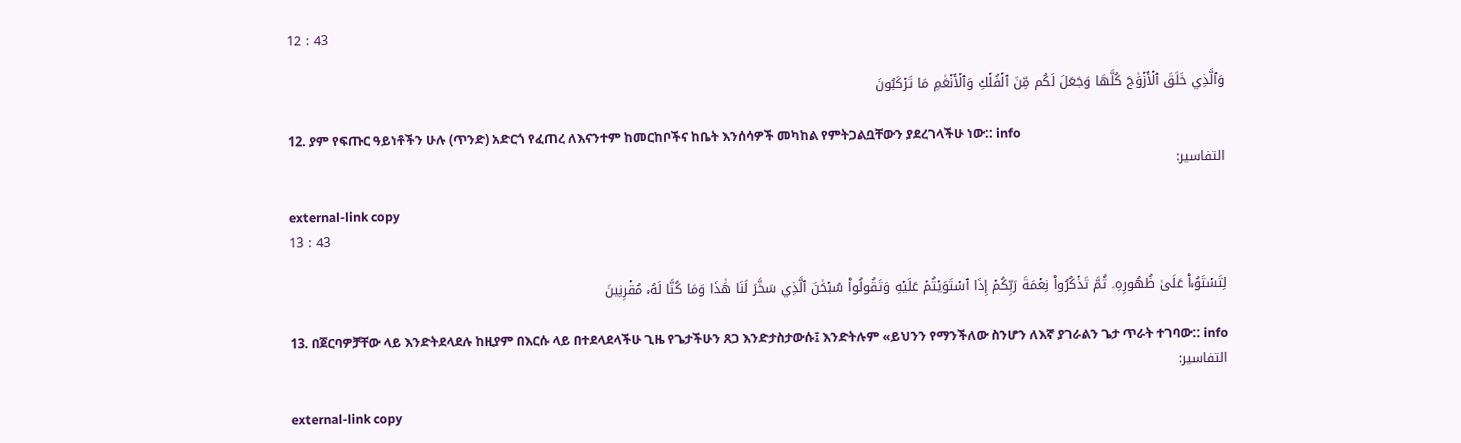12 : 43

وَٱلَّذِي خَلَقَ ٱلۡأَزۡوَٰجَ كُلَّهَا وَجَعَلَ لَكُم مِّنَ ٱلۡفُلۡكِ وَٱلۡأَنۡعَٰمِ مَا تَرۡكَبُونَ

12. ያም የፍጡር ዓይነቶችን ሁሉ (ጥንድ) አድርጎ የፈጠረ ለእናንተም ከመርከቦችና ከቤት እንሰሳዎች መካከል የምትጋልቧቸውን ያደረገላችሁ ነው:: info
التفاسير:

external-link copy
13 : 43

لِتَسۡتَوُۥاْ عَلَىٰ ظُهُورِهِۦ ثُمَّ تَذۡكُرُواْ نِعۡمَةَ رَبِّكُمۡ إِذَا ٱسۡتَوَيۡتُمۡ عَلَيۡهِ وَتَقُولُواْ سُبۡحَٰنَ ٱلَّذِي سَخَّرَ لَنَا هَٰذَا وَمَا كُنَّا لَهُۥ مُقۡرِنِينَ

13. በጀርባዎቻቸው ላይ እንድትደላደሉ ከዚያም በእርሱ ላይ በተደላደላችሁ ጊዜ የጌታችሁን ጸጋ እንድታስታውሱ፤ እንድትሉም «ይህንን የማንችለው ስንሆን ለእኛ ያገራልን ጌታ ጥራት ተገባው:: info
التفاسير:

external-link copy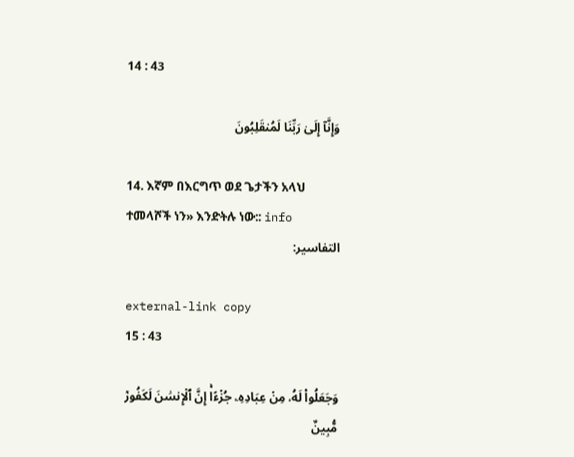14 : 43

وَإِنَّآ إِلَىٰ رَبِّنَا لَمُنقَلِبُونَ

14. እኛም በእርግጥ ወደ ጌታችን አላህ ተመላሾች ነን» እንድትሉ ነው:: info
التفاسير:

external-link copy
15 : 43

وَجَعَلُواْ لَهُۥ مِنۡ عِبَادِهِۦ جُزۡءًاۚ إِنَّ ٱلۡإِنسَٰنَ لَكَفُورٞ مُّبِينٌ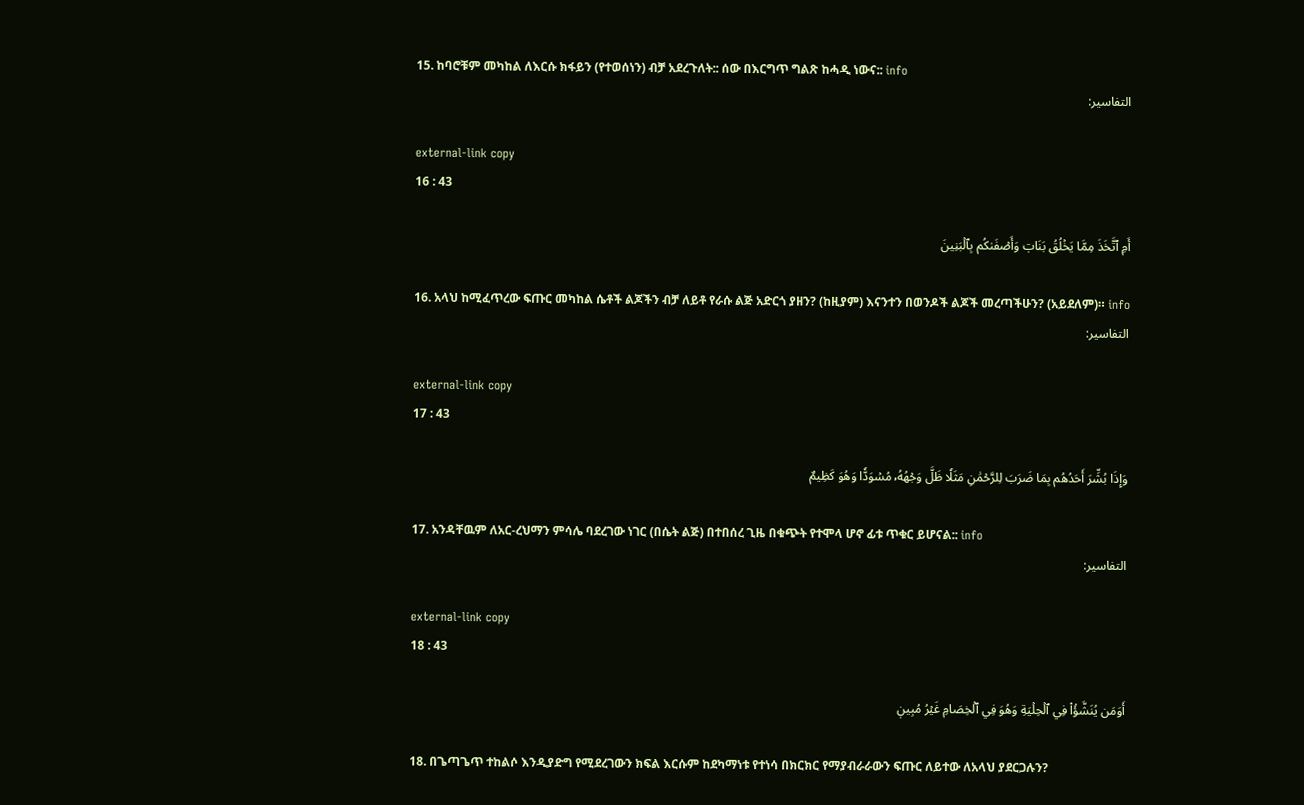15. ከባሮቹም መካከል ለእርሱ ክፋይን (የተወሰነን) ብቻ አደረጉለት:: ሰው በእርግጥ ግልጽ ከሓዲ ነውና:: info
التفاسير:

external-link copy
16 : 43

أَمِ ٱتَّخَذَ مِمَّا يَخۡلُقُ بَنَاتٖ وَأَصۡفَىٰكُم بِٱلۡبَنِينَ

16. አላህ ከሚፈጥረው ፍጡር መካከል ሴቶች ልጆችን ብቻ ለይቶ የራሱ ልጅ አድርጎ ያዘን? (ከዚያም) እናንተን በወንዶች ልጆች መረጣችሁን? (አይደለም)። info
التفاسير:

external-link copy
17 : 43

وَإِذَا بُشِّرَ أَحَدُهُم بِمَا ضَرَبَ لِلرَّحۡمَٰنِ مَثَلٗا ظَلَّ وَجۡهُهُۥ مُسۡوَدّٗا وَهُوَ كَظِيمٌ

17. አንዳቸዉም ለአር-ረህማን ምሳሌ ባደረገው ነገር (በሴት ልጅ) በተበሰረ ጊዜ በቁጭት የተሞላ ሆኖ ፊቱ ጥቁር ይሆናል:: info
التفاسير:

external-link copy
18 : 43

أَوَمَن يُنَشَّؤُاْ فِي ٱلۡحِلۡيَةِ وَهُوَ فِي ٱلۡخِصَامِ غَيۡرُ مُبِينٖ

18. በጌጣጌጥ ተከልሶ እንዲያድግ የሚደረገውን ክፍል እርሱም ከደካማነቱ የተነሳ በክርክር የማያብራራውን ፍጡር ለይተው ለአላህ ያደርጋሉን?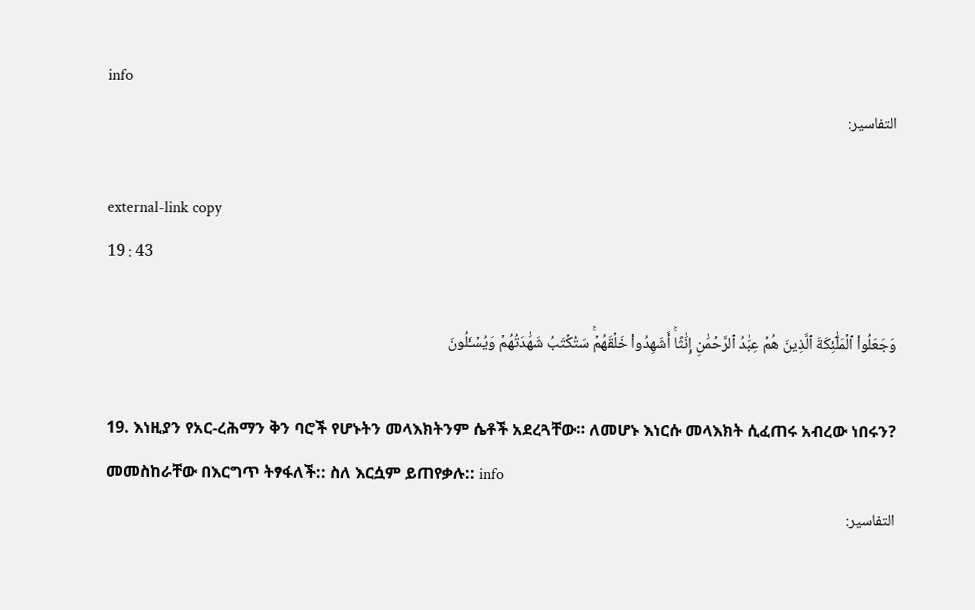info
التفاسير:

external-link copy
19 : 43

وَجَعَلُواْ ٱلۡمَلَٰٓئِكَةَ ٱلَّذِينَ هُمۡ عِبَٰدُ ٱلرَّحۡمَٰنِ إِنَٰثًاۚ أَشَهِدُواْ خَلۡقَهُمۡۚ سَتُكۡتَبُ شَهَٰدَتُهُمۡ وَيُسۡـَٔلُونَ

19. እነዚያን የአር-ረሕማን ቅን ባሮች የሆኑትን መላእክትንም ሴቶች አደረጓቸው። ለመሆኑ እነርሱ መላእክት ሲፈጠሩ አብረው ነበሩን? መመስከራቸው በእርግጥ ትፃፋለች:: ስለ እርሷም ይጠየቃሉ:: info
التفاسير: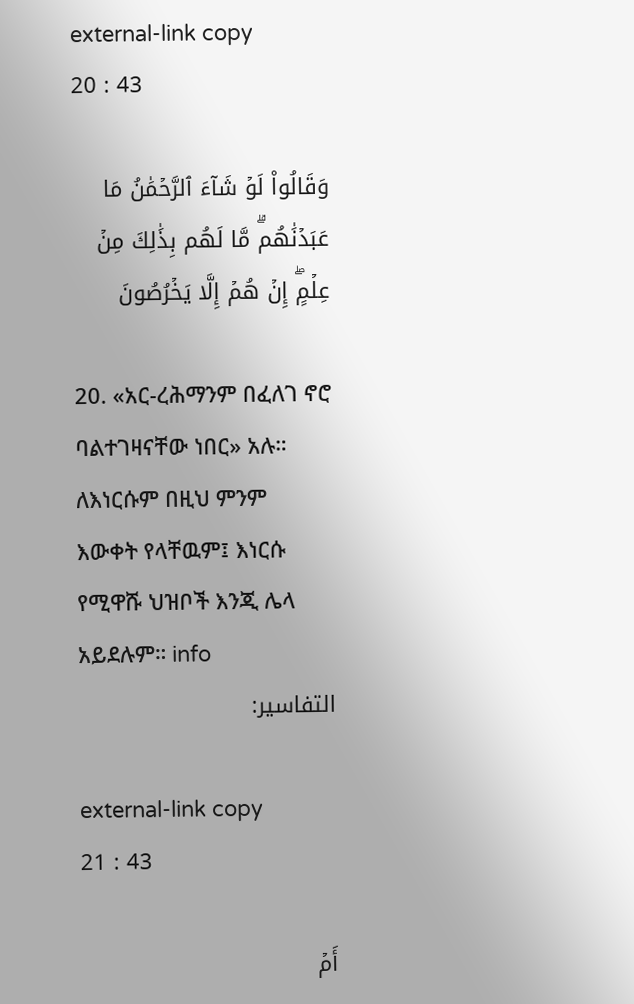external-link copy
20 : 43

وَقَالُواْ لَوۡ شَآءَ ٱلرَّحۡمَٰنُ مَا عَبَدۡنَٰهُمۗ مَّا لَهُم بِذَٰلِكَ مِنۡ عِلۡمٍۖ إِنۡ هُمۡ إِلَّا يَخۡرُصُونَ

20. «አር-ረሕማንም በፈለገ ኖሮ ባልተገዛናቸው ነበር» አሉ። ለእነርሱም በዚህ ምንም እውቀት የላቸዉም፤ እነርሱ የሚዋሹ ህዝቦች እንጂ ሌላ አይደሉም። info
التفاسير:

external-link copy
21 : 43

أَمۡ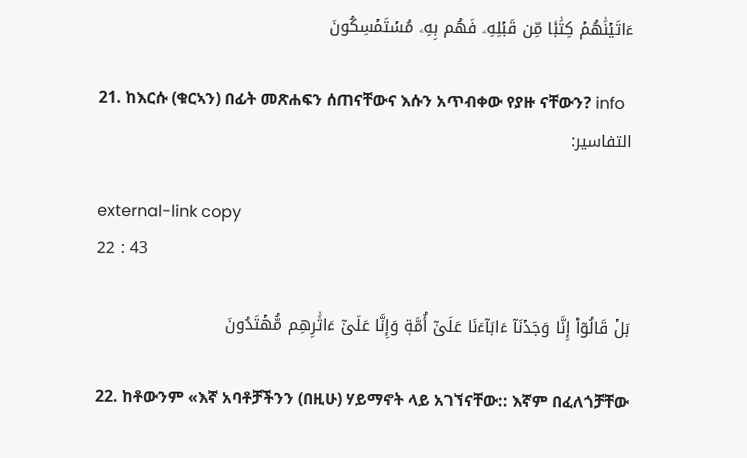ءَاتَيۡنَٰهُمۡ كِتَٰبٗا مِّن قَبۡلِهِۦ فَهُم بِهِۦ مُسۡتَمۡسِكُونَ

21. ከእርሱ (ቁርኣን) በፊት መጽሐፍን ሰጠናቸውና እሱን አጥብቀው የያዙ ናቸውን? info
التفاسير:

external-link copy
22 : 43

بَلۡ قَالُوٓاْ إِنَّا وَجَدۡنَآ ءَابَآءَنَا عَلَىٰٓ أُمَّةٖ وَإِنَّا عَلَىٰٓ ءَاثَٰرِهِم مُّهۡتَدُونَ

22. ከቶውንም «እኛ አባቶቻችንን (በዚሁ) ሃይማኖት ላይ አገኘናቸው:: እኛም በፈለጎቻቸው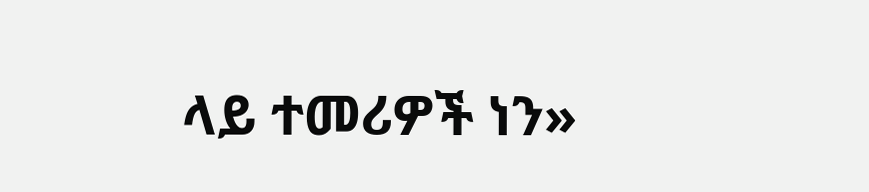ላይ ተመሪዎች ነን»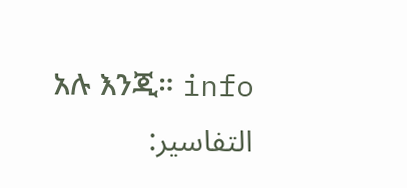አሉ እንጂ። info
التفاسير: